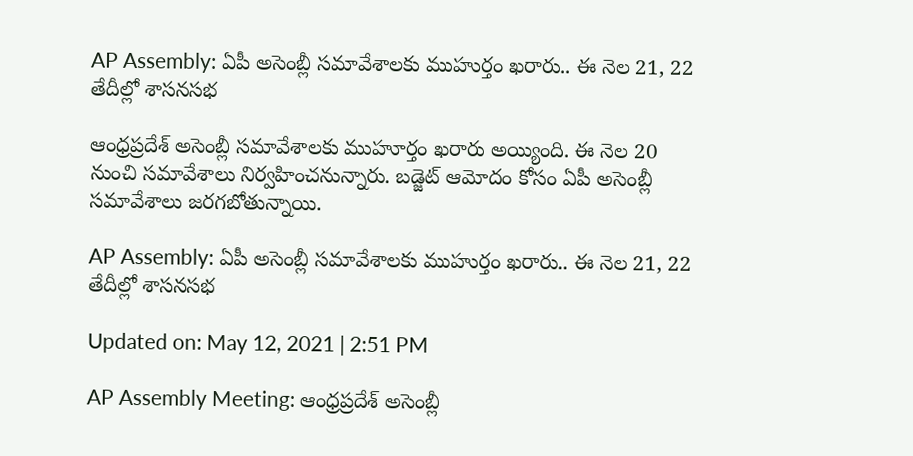AP Assembly: ఏపీ అసెంబ్లీ సమావేశాలకు ముహుర్తం ఖరారు.. ఈ నెల 21, 22 తేదీల్లో శాసనసభ

ఆంధ్రప్రదేశ్ అసెంబ్లీ సమావేశాలకు ముహూర్తం ఖరారు అయ్యింది. ఈ నెల 20 నుంచి సమావేశాలు నిర్వహించనున్నారు. బడ్జెట్‌ ఆమోదం కోసం ఏపీ అసెంబ్లీ సమావేశాలు జరగబోతున్నాయి.

AP Assembly: ఏపీ అసెంబ్లీ సమావేశాలకు ముహుర్తం ఖరారు.. ఈ నెల 21, 22 తేదీల్లో శాసనసభ

Updated on: May 12, 2021 | 2:51 PM

AP Assembly Meeting: ఆంధ్రప్రదేశ్ అసెంబ్లీ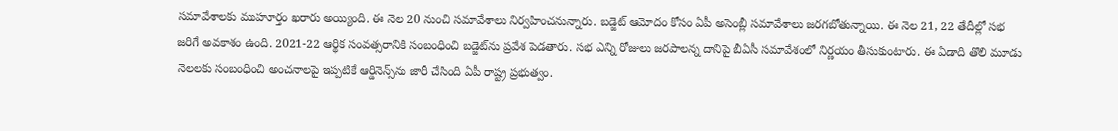సమావేశాలకు ముహూర్తం ఖరారు అయ్యింది. ఈ నెల 20 నుంచి సమావేశాలు నిర్వహించనున్నారు. బడ్జెట్‌ ఆమోదం కోసం ఏపీ అసెంబ్లీ సమావేశాలు జరగబోతున్నాయి. ఈ నెల 21, 22 తేదీల్లో సభ జరిగే అవకాశం ఉంది. 2021-22 ఆర్థిక సంవత్సరానికి సంబంధించి బడ్జెట్‌ను ప్రవేశ పెడతారు. సభ ఎన్ని రోజులు జరపాలన్న దానిపై బీఏసీ సమావేశంలో నిర్ణయం తీసుకుంటారు. ఈ ఏడాది తొలి మూడు నెలలకు సంబంధించి అంచనాలపై ఇప్పటికే ఆర్డినెన్స్‌ను జారీ చేసింది ఏపీ రాష్ట్ర ప్రభుత్వం.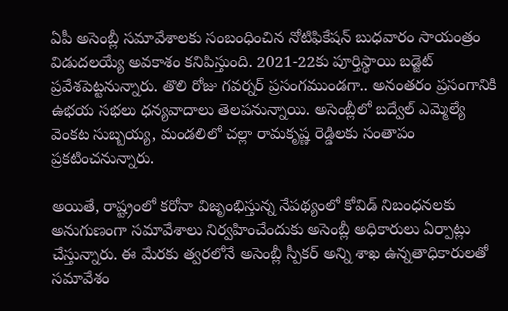ఏపీ అసెంబ్లీ సమావేశాలకు సంబంధించిన నోటిఫికేషన్ బుధవారం సాయంత్రం విడుదలయ్యే అవకాశం కనిపిస్తుంది. 2021-22కు పూర్తిస్థాయి బడ్జెట్ ప్రవేశపెట్టనున్నారు. తొలి రోజు గవర్నర్ ప్రసంగముండగా.. అనంతరం ప్రసంగానికి ఉభయ సభలు ధన్యవాదాలు తెలపనున్నాయి. అసెంబ్లీలో బద్వేల్ ఎమ్మెల్యే వెంకట సుబ్బయ్య, మండలిలో చల్లా రామకృష్ణ రెడ్డిలకు సంతాపం ప్రకటించనున్నారు.

అయితే, రాష్ట్రంలో కరోనా విజృంభిస్తున్న నేపథ్యంలో కోవిడ్ నిబంధనలకు అనుగుణంగా సమావేశాలు నిర్వహించేందుకు అసెంబ్లీ అధికారులు ఏర్పాట్లు చేస్తున్నారు. ఈ మేరకు త్వరలోనే అసెంబ్లీ స్పీకర్ అన్ని శాఖ ఉన్నతాధికారులతో సమావేశం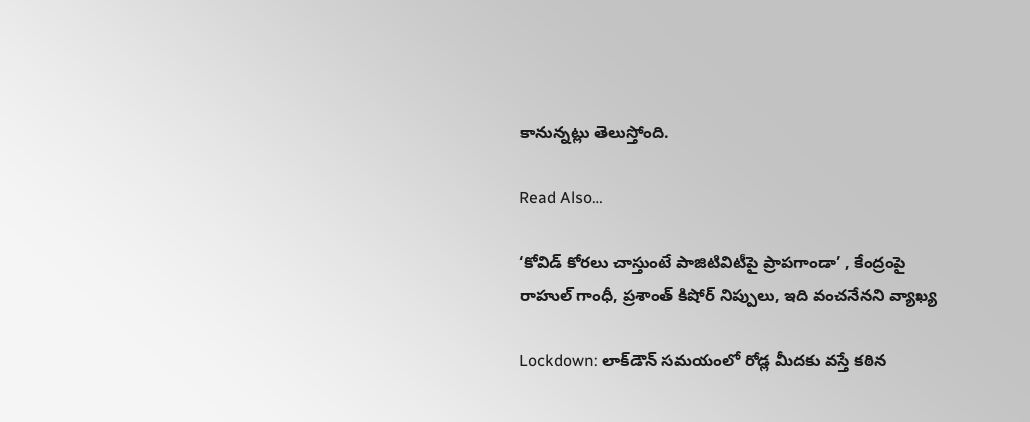కానున్నట్లు తెలుస్తోంది.

Read Also…

‘కోవిడ్ కోరలు చాస్తుంటే పాజిటివిటీపై ప్రాపగాండా’ , కేంద్రంపై రాహుల్ గాంధీ, ప్రశాంత్ కిషోర్ నిప్పులు, ఇది వంచనేనని వ్యాఖ్య

Lockdown: లాక్‌డౌన్ సమయంలో రోడ్ల మీదకు వస్తే కఠిన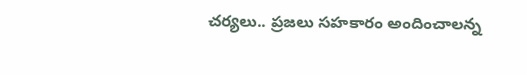చర్యలు.. ప్రజలు సహకారం అందించాలన్న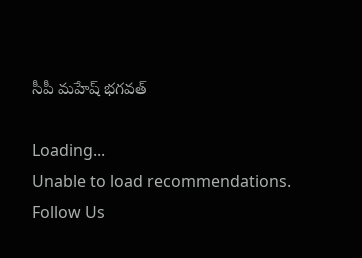సీపీ మహేష్ భగవత్

Loading...
Unable to load recommendations.
Follow Us